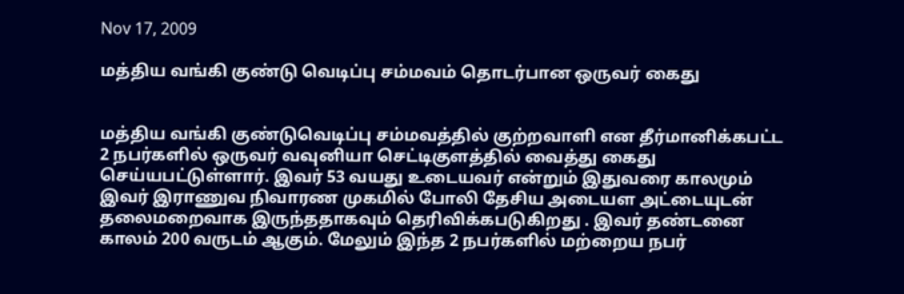Nov 17, 2009

மத்திய வங்கி குண்டு வெடிப்பு சம்மவம் தொடர்பான ஒருவர் கைது


மத்திய வங்கி குண்டுவெடிப்பு சம்மவத்தில் குற்றவாளி என தீர்மானிக்கபட்ட 2 நபர்களில் ஒருவர் வவுனியா செட்டிகுளத்தில் வைத்து கைது செய்யபட்டுள்ளார். இவர் 53 வயது உடையவர் என்றும் இதுவரை காலமும் இவர் இராணுவ நிவாரண முகமில் போலி தேசிய அடையள அட்டையுடன் தலைமறைவாக இருந்ததாகவும் தெரிவிக்கபடுகிறது . இவர் தண்டனை காலம் 200 வருடம் ஆகும். மேலும் இந்த 2 நபர்களில் மற்றைய நபர்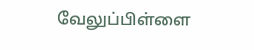வேலுப்பிள்ளை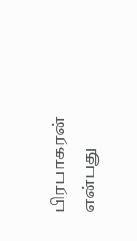பிரபாகரன் என்பது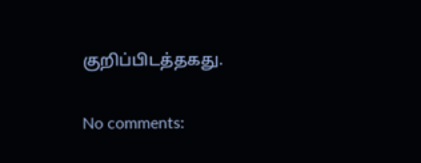குறிப்பிடத்தகது.

No comments: